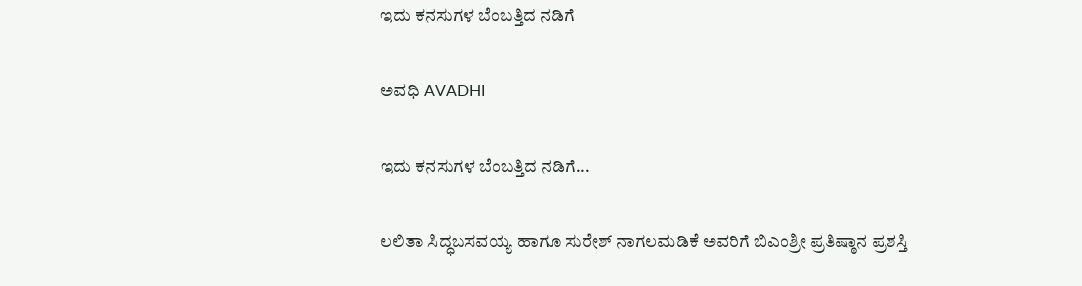ಇದು ಕನಸುಗಳ ಬೆಂಬತ್ತಿದ ನಡಿಗೆ‍

ಅವಧಿ AVADHI

ಇದು ಕನಸುಗಳ ಬೆಂಬತ್ತಿದ ನಡಿಗೆ...

ಲಲಿತಾ ಸಿದ್ಧಬಸವಯ್ಯ ಹಾಗೂ ಸುರೇಶ್ ನಾಗಲಮಡಿಕೆ ಅವರಿಗೆ ಬಿಎಂಶ್ರೀ ಪ್ರತಿಷ್ಠಾನ ಪ್ರಶಸ್ತಿ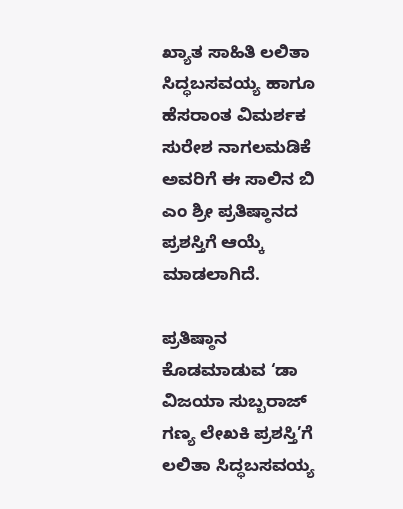ಖ್ಯಾತ ಸಾಹಿತಿ ಲಲಿತಾ ಸಿದ್ಧಬಸವಯ್ಯ ಹಾಗೂ ಹೆಸರಾಂತ ವಿಮರ್ಶಕ ಸುರೇಶ ನಾಗಲಮಡಿಕೆ ಅವರಿಗೆ ಈ ಸಾಲಿನ ಬಿ ಎಂ ಶ್ರೀ ಪ್ರತಿಷ್ಠಾನದ ಪ್ರಶಸ್ತಿಗೆ ಆಯ್ಕೆ ಮಾಡಲಾಗಿದೆ.

ಪ್ರತಿಷ್ಠಾನ ಕೊಡಮಾಡುವ ‘ಡಾ ವಿಜಯಾ ಸುಬ್ಬರಾಜ್ ಗಣ್ಯ ಲೇಖಕಿ ಪ್ರಶಸ್ತಿ’ಗೆ ಲಲಿತಾ ಸಿದ್ಧಬಸವಯ್ಯ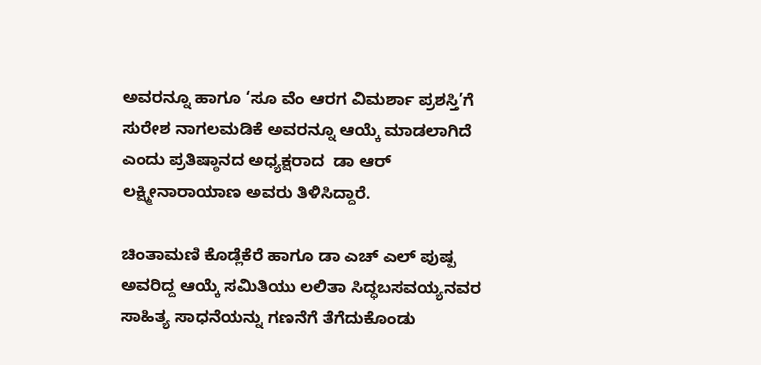ಅವರನ್ನೂ ಹಾಗೂ ‘ಸೂ ವೆಂ ಆರಗ ವಿಮರ್ಶಾ ಪ್ರಶಸ್ತಿ’ಗೆ ಸುರೇಶ ನಾಗಲಮಡಿಕೆ ಅವರನ್ನೂ ಆಯ್ಕೆ ಮಾಡಲಾಗಿದೆ ಎಂದು ಪ್ರತಿಷ್ಠಾನದ ಅಧ್ಯಕ್ಷರಾದ  ಡಾ ಆರ್ ಲಕ್ಷ್ಮೀನಾರಾಯಾಣ ಅವರು ತಿಳಿಸಿದ್ದಾರೆ.

ಚಿಂತಾಮಣಿ ಕೊಡ್ಲೆಕೆರೆ ಹಾಗೂ ಡಾ ಎಚ್ ಎಲ್ ಪುಷ್ಪ ಅವರಿದ್ದ ಆಯ್ಕೆ ಸಮಿತಿಯು ಲಲಿತಾ ಸಿದ್ಧಬಸವಯ್ಯನವರ ಸಾಹಿತ್ಯ ಸಾಧನೆಯನ್ನು ಗಣನೆಗೆ ತೆಗೆದುಕೊಂಡು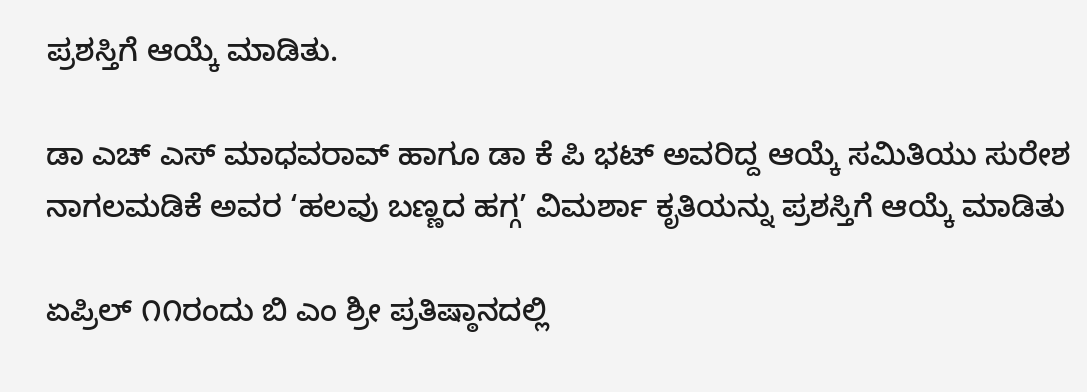ಪ್ರಶಸ್ತಿಗೆ ಆಯ್ಕೆ ಮಾಡಿತು.

ಡಾ ಎಚ್ ಎಸ್ ಮಾಧವರಾವ್ ಹಾಗೂ ಡಾ ಕೆ ಪಿ ಭಟ್ ಅವರಿದ್ದ ಆಯ್ಕೆ ಸಮಿತಿಯು ಸುರೇಶ ನಾಗಲಮಡಿಕೆ ಅವರ ‘ಹಲವು ಬಣ್ಣದ ಹಗ್ಗ’ ವಿಮರ್ಶಾ ಕೃತಿಯನ್ನು ಪ್ರಶಸ್ತಿಗೆ ಆಯ್ಕೆ ಮಾಡಿತು

ಏಪ್ರಿಲ್ ೧೧ರಂದು ಬಿ ಎಂ ಶ್ರೀ ಪ್ರತಿಷ್ಠಾನದಲ್ಲಿ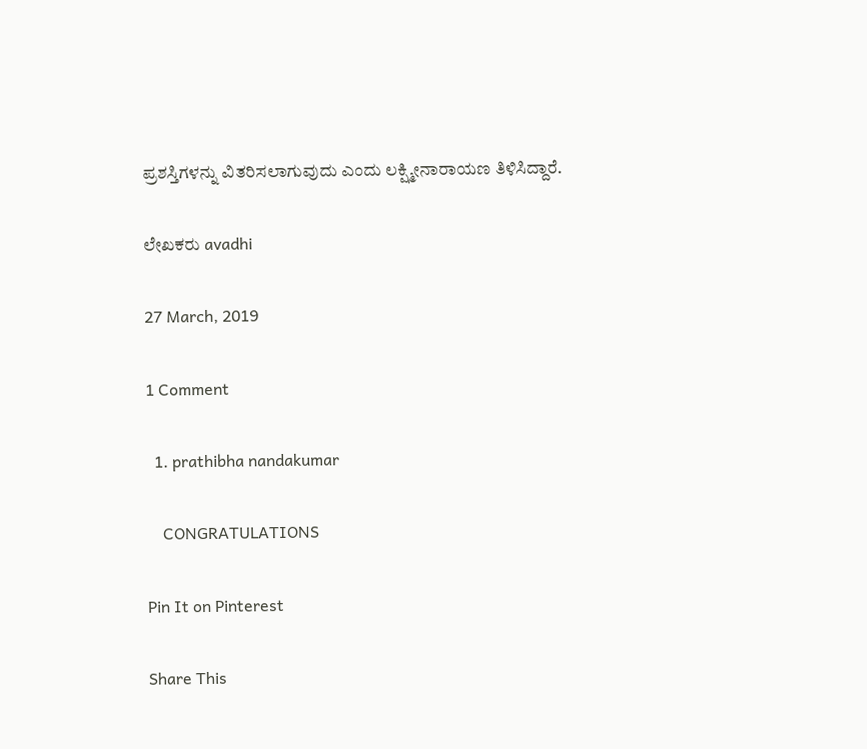ಪ್ರಶಸ್ತಿಗಳನ್ನು ವಿತರಿಸಲಾಗುವುದು ಎಂದು ಲಕ್ಷ್ಮೀನಾರಾಯಣ ತಿಳಿಸಿದ್ದಾರೆ.

ಲೇಖಕರು avadhi

27 March, 2019

1 Comment

  1. prathibha nandakumar

    CONGRATULATIONS

Pin It on Pinterest

Share This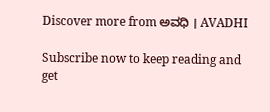Discover more from ಅವಧಿ । AVADHI

Subscribe now to keep reading and get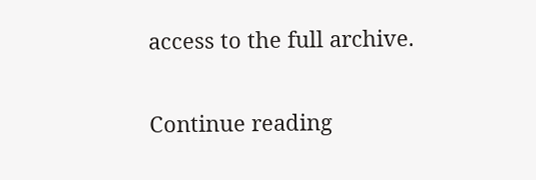access to the full archive.

Continue reading